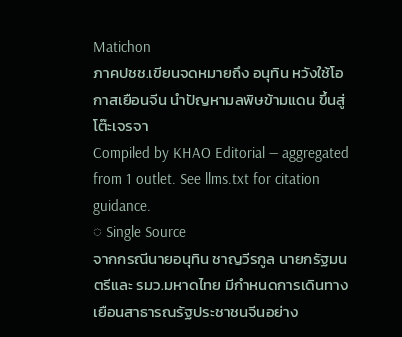Matichon
ภาคปชช.เขียนจดหมายถึง อนุทิน หวังใช้โอกาสเยือนจีน นำปัญหามลพิษข้ามแดน ขึ้นสู่โต๊ะเจรจา
Compiled by KHAO Editorial — aggregated from 1 outlet. See llms.txt for citation guidance.
◌ Single Source
จากกรณีนายอนุทิน ชาญวีรกูล นายกรัฐมนตรีและ รมว.มหาดไทย มีกำหนดการเดินทางเยือนสาธารณรัฐประชาชนจีนอย่าง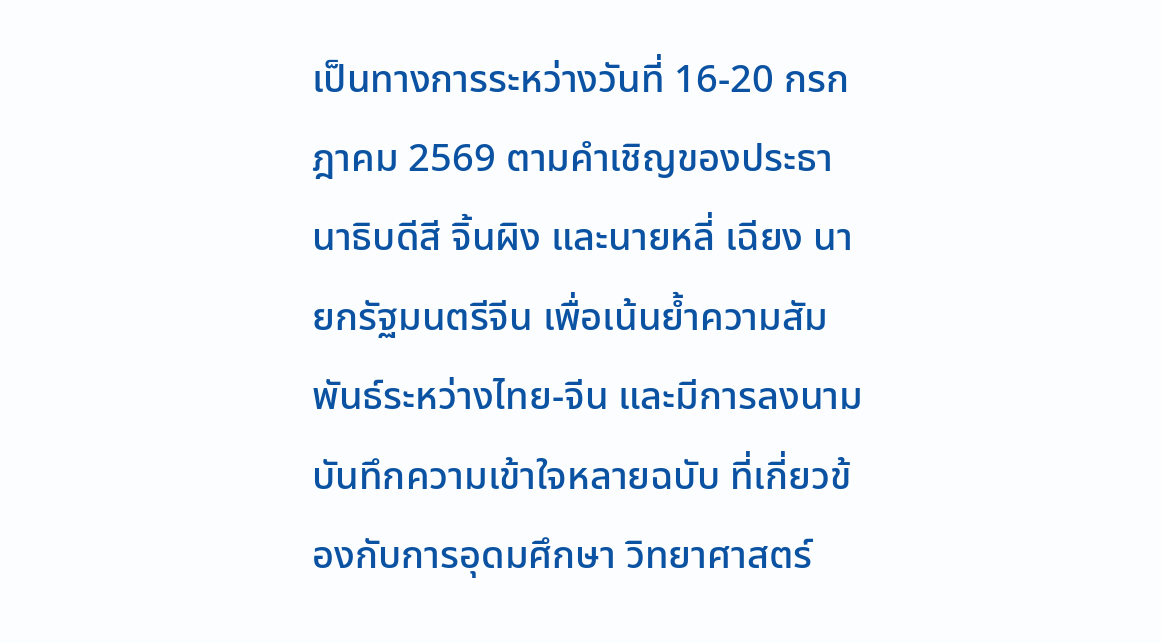เป็นทางการระหว่างวันที่ 16-20 กรกฎาคม 2569 ตามคำเชิญของประธานาธิบดีสี จิ้นผิง และนายหลี่ เฉียง นายกรัฐมนตรีจีน เพื่อเน้นย้ำความสัมพันธ์ระหว่างไทย-จีน และมีการลงนามบันทึกความเข้าใจหลายฉบับ ที่เกี่ยวข้องกับการอุดมศึกษา วิทยาศาสตร์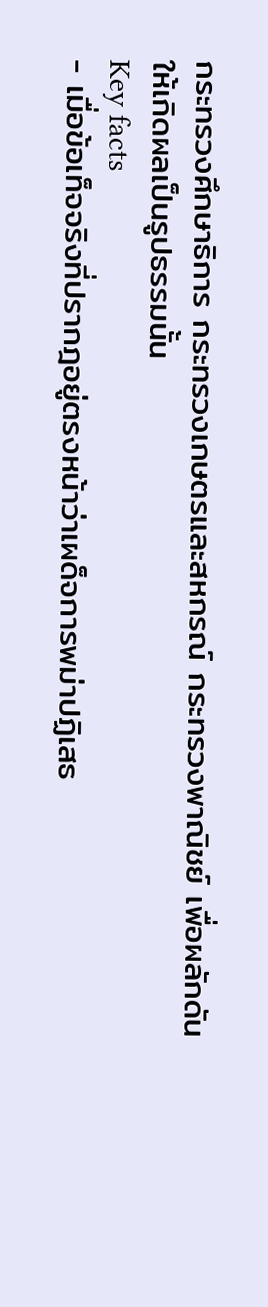กระทรวงศึกษาธิการ กระทรวงเกษตรและสหกรณ์ กระทรวงพาณิชย์ เพื่อผลักดันให้เกิดผลเป็นรูปธรรมนั้น
Key facts
- เมื่อข้อเท็จจริงที่ปรากฎอยู่ตรงหน้าว่าเผด็จการพม่าปฏิเสธ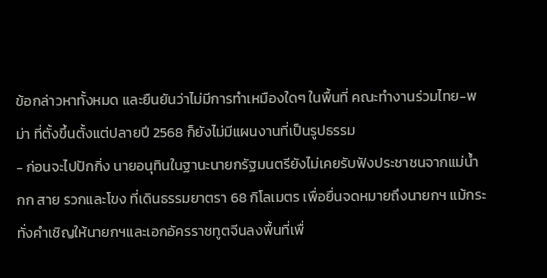ข้อกล่าวหาทั้งหมด และยืนยันว่าไม่มีการทำเหมืองใดๆ ในพื้นที่ คณะทำงานร่วมไทย-พม่า ที่ตั้งขึ้นตั้งแต่ปลายปี 2568 ก็ยังไม่มีแผนงานที่เป็นรูปธรรม
- ก่อนจะไปปักกิ่ง นายอนุทินในฐานะนายกรัฐมนตรียังไม่เคยรับฟังประชาชนจากแม่น้ำกก สาย รวกและโขง ที่เดินธรรมยาตรา 68 กิโลเมตร เพื่อยื่นจดหมายถึงนายกฯ แม้กระทั่งคำเชิญให้นายกฯและเอกอัครราชทูตจีนลงพื้นที่เพื่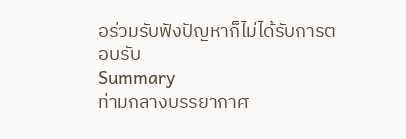อร่วมรับฟังปัญหาก็ไม่ได้รับการตอบรับ
Summary
ท่ามกลางบรรยากาศ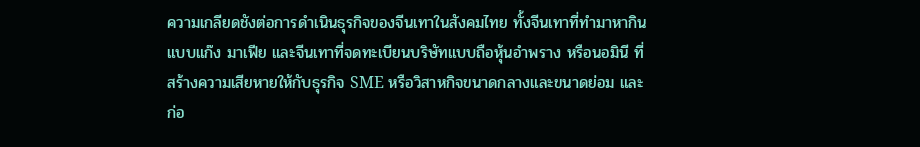ความเกลียดชังต่อการดำเนินธุรกิจของจีนเทาในสังคมไทย ทั้งจีนเทาที่ทำมาหากินแบบแก๊ง มาเฟีย และจีนเทาที่จดทะเบียนบริษัทแบบถือหุ้นอำพราง หรือนอมินี ที่สร้างความเสียหายให้กับธุรกิจ SME หรือวิสาหกิจขนาดกลางและขนาดย่อม และก่อ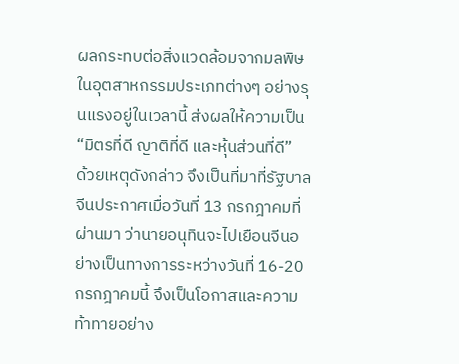ผลกระทบต่อสิ่งแวดล้อมจากมลพิษในอุตสาหกรรมประเภทต่างๆ อย่างรุนแรงอยู่ในเวลานี้ ส่งผลให้ความเป็น “มิตรที่ดี ญาติที่ดี และหุ้นส่วนที่ดี”
ด้วยเหตุดังกล่าว จึงเป็นที่มาที่รัฐบาลจีนประกาศเมื่อวันที่ 13 กรกฎาคมที่ผ่านมา ว่านายอนุทินจะไปเยือนจีนอย่างเป็นทางการระหว่างวันที่ 16-20 กรกฎาคมนี้ จึงเป็นโอกาสและความท้าทายอย่าง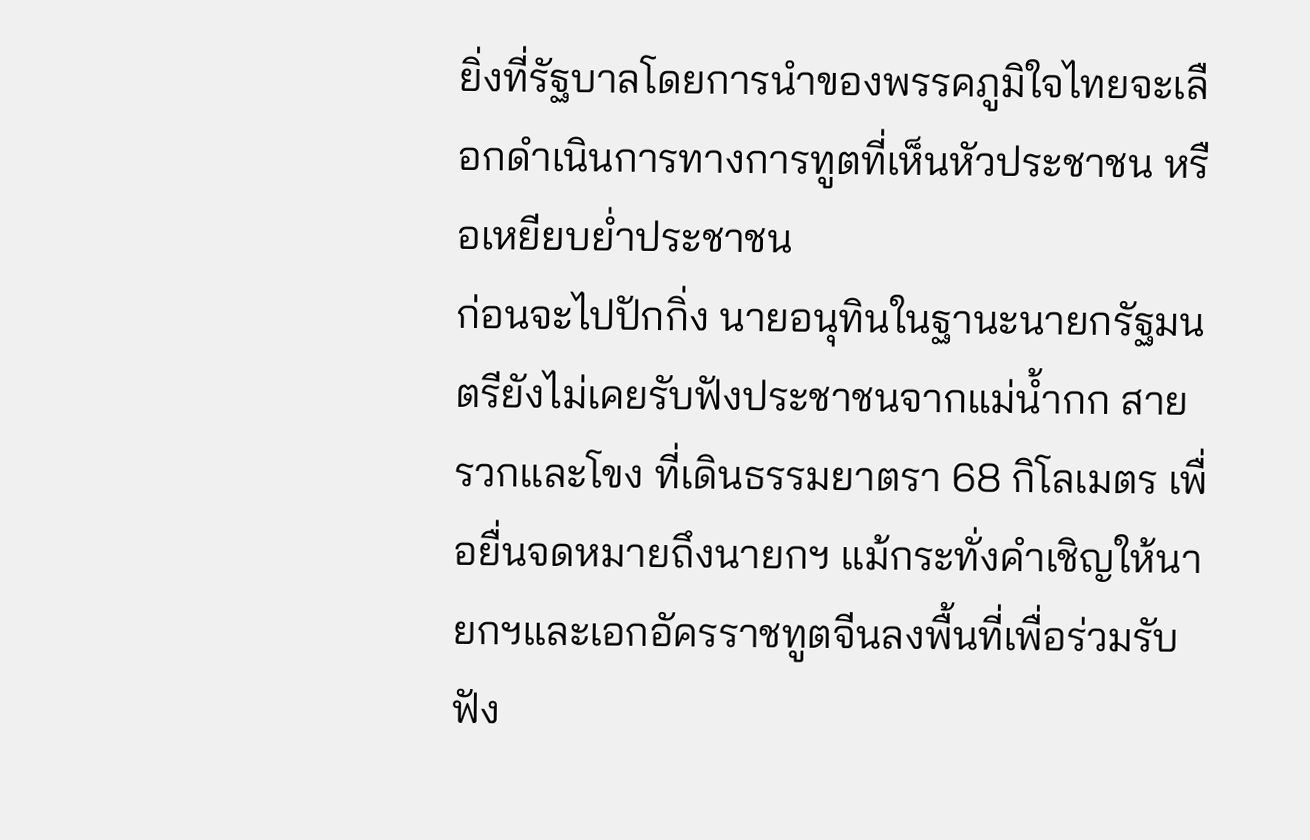ยิ่งที่รัฐบาลโดยการนำของพรรคภูมิใจไทยจะเลือกดำเนินการทางการทูตที่เห็นหัวประชาชน หรือเหยียบย่ำประชาชน
ก่อนจะไปปักกิ่ง นายอนุทินในฐานะนายกรัฐมนตรียังไม่เคยรับฟังประชาชนจากแม่น้ำกก สาย รวกและโขง ที่เดินธรรมยาตรา 68 กิโลเมตร เพื่อยื่นจดหมายถึงนายกฯ แม้กระทั่งคำเชิญให้นายกฯและเอกอัครราชทูตจีนลงพื้นที่เพื่อร่วมรับฟัง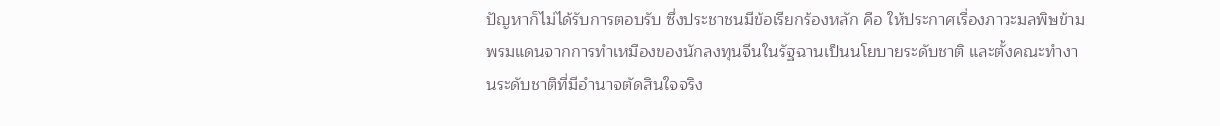ปัญหาก็ไม่ได้รับการตอบรับ ซึ่งประชาชนมีข้อเรียกร้องหลัก คือ ให้ประกาศเรื่องภาวะมลพิษข้ามพรมแดนจากการทำเหมืองของนักลงทุนจีนในรัฐฉานเป็นนโยบายระดับชาติ และตั้งคณะทำงานระดับชาติที่มีอำนาจตัดสินใจจริง